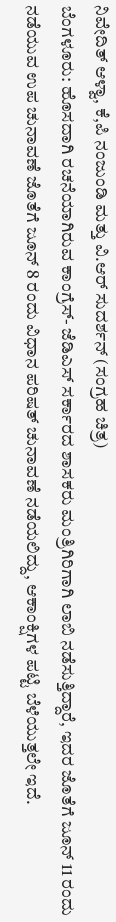ನಿವೇದಿತ್ ಆಳ್ವಾ, ಕೆ,ಪಿ ನಂಜುಂಡಿ ಮತ್ತು ವಿ.ಆರ್ ಸುದರ್ಶನ್ (ಸಂಗ್ರಹ ಚಿತ್ರ)
ಬೆಂಗಳೂರು: ಹೊಸದಾಗಿ ರಚನೆಯಾಗಿರುವ ಕಾಂಗ್ರೆಸ್- ಜೆಡಿಎಸ್ ಸರ್ಕಾರದ ಶಾಸಕರು ಮಂತ್ರಿಗಿರಿಗಾಗಿ ಲಾಬಿ ನಡೆಸುತ್ತಿದ್ದಾರೆ, ಇದರ ಜೊತೆಗೆ ಜೂನ್ 11 ರಂದು ನಡೆಯುವ ಉಪ ಚುನಾವಣೆ ಜೊತೆಗೆ ಜೂನ್ 8 ರಂದು ವಿಧಾನ ಪರಿಷತ್ ಚುನಾವಣೆ ನಡೆಯಲಿದ್ದು, ಆಕಾಂಕ್ಷಿಗಳ ಪಟ್ಟಿ ಬೆಳೆಯುತ್ತಲೇ ಇದೆ.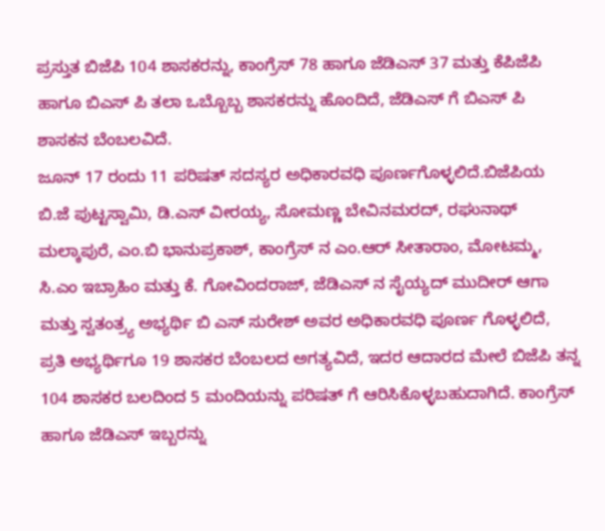ಪ್ರಸ್ತುತ ಬಿಜೆಪಿ 104 ಶಾಸಕರನ್ನು, ಕಾಂಗ್ರೆಸ್ 78 ಹಾಗೂ ಜೆಡಿಎಸ್ 37 ಮತ್ತು ಕೆಪಿಜೆಪಿ ಹಾಗೂ ಬಿಎಸ್ ಪಿ ತಲಾ ಒಬ್ಬೊಬ್ಬ ಶಾಸಕರನ್ನು ಹೊಂದಿದೆ, ಜೆಡಿಎಸ್ ಗೆ ಬಿಎಸ್ ಪಿ ಶಾಸಕನ ಬೆಂಬಲವಿದೆ.
ಜೂನ್ 17 ರಂದು 11 ಪರಿಷತ್ ಸದಸ್ಯರ ಅಧಿಕಾರವಧಿ ಪೂರ್ಣಗೊಳ್ಳಲಿದೆ.ಬಿಜೆಪಿಯ ಬಿ.ಜೆ ಪುಟ್ಟಸ್ವಾಮಿ, ಡಿ.ಎಸ್ ವೀರಯ್ಯ, ಸೋಮಣ್ಣ ಬೇವಿನಮರದ್, ರಘುನಾಥ್ ಮಲ್ಕಾಪುರೆ, ಎಂ.ಬಿ ಭಾನುಪ್ರಕಾಶ್, ಕಾಂಗ್ರೆಸ್ ನ ಎಂ.ಆರ್ ಸೀತಾರಾಂ, ಮೋಟಮ್ಮ, ಸಿ.ಎಂ ಇಬ್ರಾಹಿಂ ಮತ್ತು ಕೆ. ಗೋವಿಂದರಾಜ್, ಜೆಡಿಎಸ್ ನ ಸೈಯ್ಯದ್ ಮುದೀರ್ ಆಗಾ ಮತ್ತು ಸ್ವತಂತ್ರ್ಯ ಅಭ್ಯರ್ಥಿ ಬಿ ಎಸ್ ಸುರೇಶ್ ಅವರ ಅಧಿಕಾರವಧಿ ಪೂರ್ಣ ಗೊಳ್ಳಲಿದೆ,
ಪ್ರತಿ ಅಭ್ಯರ್ಥಿಗೂ 19 ಶಾಸಕರ ಬೆಂಬಲದ ಅಗತ್ಯವಿದೆ, ಇದರ ಆದಾರದ ಮೇಲೆ ಬಿಜೆಪಿ ತನ್ನ 104 ಶಾಸಕರ ಬಲದಿಂದ 5 ಮಂದಿಯನ್ನು ಪರಿಷತ್ ಗೆ ಆರಿಸಿಕೊಳ್ಳಬಹುದಾಗಿದೆ. ಕಾಂಗ್ರೆಸ್ ಹಾಗೂ ಜೆಡಿಎಸ್ ಇಬ್ಬರನ್ನು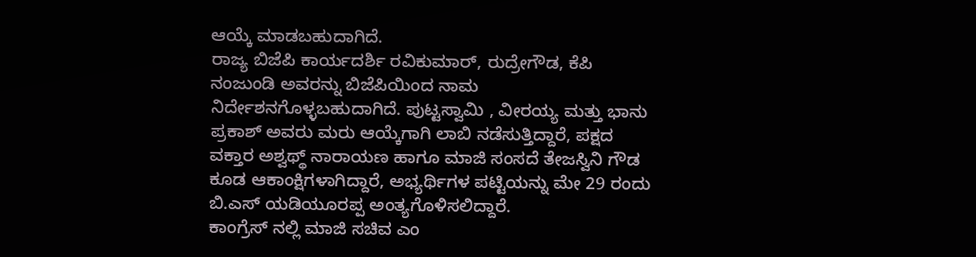ಆಯ್ಕೆ ಮಾಡಬಹುದಾಗಿದೆ.
ರಾಜ್ಯ ಬಿಜೆಪಿ ಕಾರ್ಯದರ್ಶಿ ರವಿಕುಮಾರ್, ರುದ್ರೇಗೌಡ, ಕೆಪಿ ನಂಜುಂಡಿ ಅವರನ್ನು ಬಿಜೆಪಿಯಿಂದ ನಾಮ ನಿರ್ದೇಶನಗೊಳ್ಳಬಹುದಾಗಿದೆ. ಪುಟ್ಟಸ್ವಾಮಿ , ವೀರಯ್ಯ ಮತ್ತು ಭಾನು ಪ್ರಕಾಶ್ ಅವರು ಮರು ಆಯ್ಕೆಗಾಗಿ ಲಾಬಿ ನಡೆಸುತ್ತಿದ್ದಾರೆ, ಪಕ್ಷದ ವಕ್ತಾರ ಅಶ್ವಥ್ಥ್ ನಾರಾಯಣ ಹಾಗೂ ಮಾಜಿ ಸಂಸದೆ ತೇಜಸ್ವಿನಿ ಗೌಡ ಕೂಡ ಆಕಾಂಕ್ಷಿಗಳಾಗಿದ್ದಾರೆ, ಅಭ್ಯರ್ಥಿಗಳ ಪಟ್ಟಿಯನ್ನು ಮೇ 29 ರಂದು ಬಿ.ಎಸ್ ಯಡಿಯೂರಪ್ಪ ಅಂತ್ಯಗೊಳಿಸಲಿದ್ದಾರೆ.
ಕಾಂಗ್ರೆಸ್ ನಲ್ಲಿ ಮಾಜಿ ಸಚಿವ ಎಂ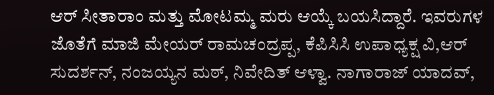ಆರ್ ಸೀತಾರಾಂ ಮತ್ತು ಮೋಟಮ್ಮ ಮರು ಆಯ್ಕೆ ಬಯಸಿದ್ದಾರೆ. ಇವರುಗಳ ಜೊತೆಗೆ ಮಾಜಿ ಮೇಯರ್ ರಾಮಚಂದ್ರಪ್ಪ, ಕೆಪಿಸಿಸಿ ಉಪಾಧ್ಯಕ್ಷ ವಿ,ಆರ್ ಸುದರ್ಶನ್, ನಂಜಯ್ಯನ ಮಠ್, ನಿವೇದಿತ್ ಆಳ್ವಾ. ನಾಗಾರಾಜ್ ಯಾದವ್,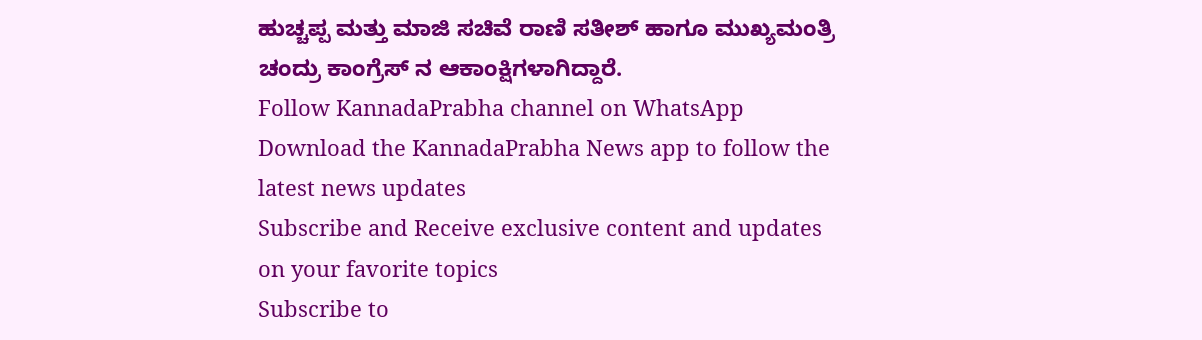ಹುಚ್ಚಪ್ಪ ಮತ್ತು ಮಾಜಿ ಸಚಿವೆ ರಾಣಿ ಸತೀಶ್ ಹಾಗೂ ಮುಖ್ಯಮಂತ್ರಿ ಚಂದ್ರು ಕಾಂಗ್ರೆಸ್ ನ ಆಕಾಂಕ್ಷಿಗಳಾಗಿದ್ದಾರೆ.
Follow KannadaPrabha channel on WhatsApp
Download the KannadaPrabha News app to follow the latest news updates
Subscribe and Receive exclusive content and updates on your favorite topics
Subscribe to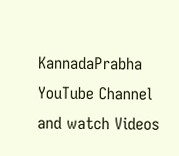KannadaPrabha YouTube Channel and watch Videos